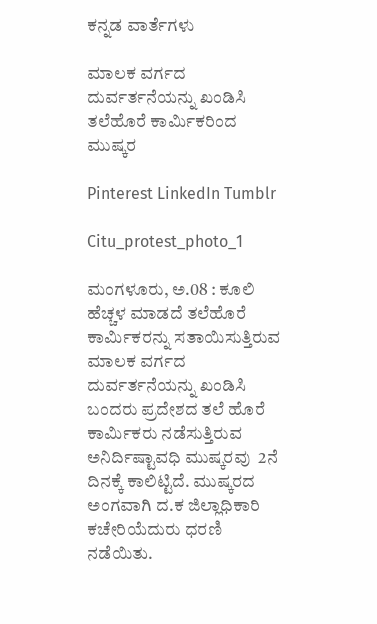ಕನ್ನಡ ವಾರ್ತೆಗಳು

ಮಾಲಕ ವರ್ಗದ ದುರ್ವರ್ತನೆಯನ್ನು ಖಂಡಿಸಿ ತಲೆಹೊರೆ ಕಾರ್ಮಿಕರಿಂದ ಮುಷ್ಕರ

Pinterest LinkedIn Tumblr

Citu_protest_photo_1

ಮಂಗಳೂರು, ಅ.08 : ಕೂಲಿ ಹೆಚ್ಚಳ ಮಾಡದೆ ತಲೆಹೊರೆ ಕಾರ್ಮಿಕರನ್ನು ಸತಾಯಿಸುತ್ತಿರುವ ಮಾಲಕ ವರ್ಗದ ದುರ್ವರ್ತನೆಯನ್ನು ಖಂಡಿಸಿ ಬಂದರು ಪ್ರದೇಶದ ತಲೆ ಹೊರೆ ಕಾರ್ಮಿಕರು ನಡೆಸುತ್ತಿರುವ ಅನಿರ್ದಿಷ್ಟಾವಧಿ ಮುಷ್ಕರವು  2ನೆ ದಿನಕ್ಕೆ ಕಾಲಿಟ್ಟಿದೆ. ಮುಷ್ಕರದ ಅಂಗವಾಗಿ ದ.ಕ ಜಿಲ್ಲಾಧಿಕಾರಿ ಕಚೇರಿಯೆದುರು ಧರಣಿ ನಡೆಯಿತು.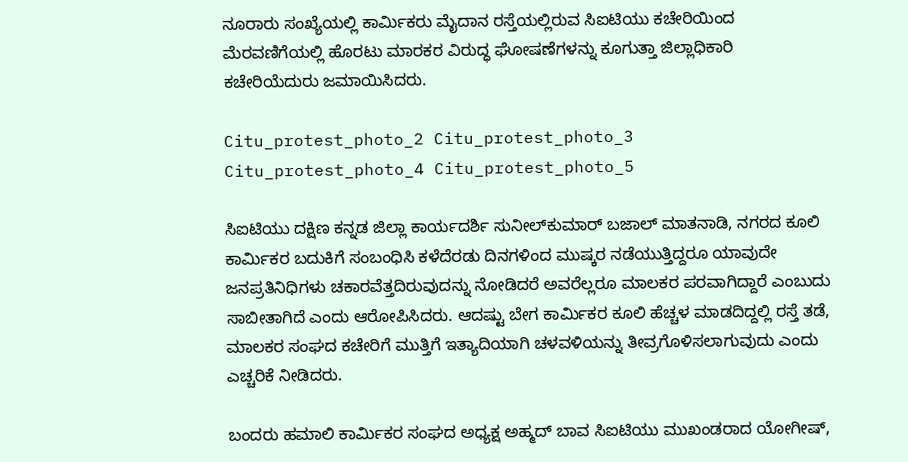ನೂರಾರು ಸಂಖ್ಯೆಯಲ್ಲಿ ಕಾರ್ಮಿಕರು ಮೈದಾನ ರಸ್ತೆಯಲ್ಲಿರುವ ಸಿಐಟಿಯು ಕಚೇರಿಯಿಂದ ಮೆರವಣಿಗೆಯಲ್ಲಿ ಹೊರಟು ಮಾರಕರ ವಿರುದ್ಧ ಘೋಷಣೆಗಳನ್ನು ಕೂಗುತ್ತಾ ಜಿಲ್ಲಾಧಿಕಾರಿ ಕಚೇರಿಯೆದುರು ಜಮಾಯಿಸಿದರು.

Citu_protest_photo_2 Citu_protest_photo_3 Citu_protest_photo_4 Citu_protest_photo_5

ಸಿಐಟಿಯು ದಕ್ಷಿಣ ಕನ್ನಡ ಜಿಲ್ಲಾ ಕಾರ್ಯದರ್ಶಿ ಸುನೀಲ್‌ಕುಮಾರ್ ಬಜಾಲ್ ಮಾತನಾಡಿ, ನಗರದ ಕೂಲಿ ಕಾರ್ಮಿಕರ ಬದುಕಿಗೆ ಸಂಬಂಧಿಸಿ ಕಳೆದೆರಡು ದಿನಗಳಿಂದ ಮುಷ್ಕರ ನಡೆಯುತ್ತಿದ್ದರೂ ಯಾವುದೇ ಜನಪ್ರತಿನಿಧಿಗಳು ಚಕಾರವೆತ್ತದಿರುವುದನ್ನು ನೋಡಿದರೆ ಅವರೆಲ್ಲರೂ ಮಾಲಕರ ಪರವಾಗಿದ್ದಾರೆ ಎಂಬುದು ಸಾಬೀತಾಗಿದೆ ಎಂದು ಆರೋಪಿಸಿದರು. ಆದಷ್ಟು ಬೇಗ ಕಾರ್ಮಿಕರ ಕೂಲಿ ಹೆಚ್ಚಳ ಮಾಡದಿದ್ದಲ್ಲಿ ರಸ್ತೆ ತಡೆ, ಮಾಲಕರ ಸಂಘದ ಕಚೇರಿಗೆ ಮುತ್ತಿಗೆ ಇತ್ಯಾದಿಯಾಗಿ ಚಳವಳಿಯನ್ನು ತೀವ್ರಗೊಳಿಸಲಾಗುವುದು ಎಂದು ಎಚ್ಚರಿಕೆ ನೀಡಿದರು.

ಬಂದರು ಹಮಾಲಿ ಕಾರ್ಮಿಕರ ಸಂಘದ ಅಧ್ಯಕ್ಷ ಅಹ್ಮದ್ ಬಾವ ಸಿಐಟಿಯು ಮುಖಂಡರಾದ ಯೋಗೀಷ್,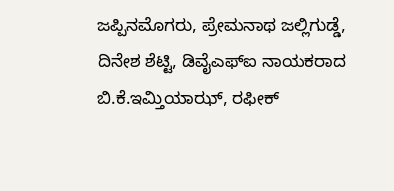ಜಪ್ಪಿನಮೊಗರು, ಪ್ರೇಮನಾಥ ಜಲ್ಲಿಗುಡ್ಡೆ, ದಿನೇಶ ಶೆಟ್ಟಿ, ಡಿವೈಎಫ್‌ಐ ನಾಯಕರಾದ ಬಿ.ಕೆ.ಇಮ್ತಿಯಾಝ್, ರಫೀಕ್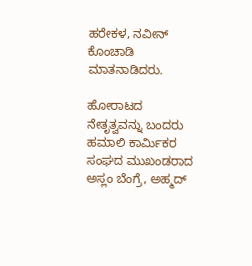ಹರೇಕಳ, ನವೀನ್ ಕೊಂಚಾಡಿ ಮಾತನಾಡಿದರು.

ಹೋರಾಟದ ನೇತೃತ್ವವನ್ನು ಬಂದರು ಹಮಾಲಿ ಕಾರ್ಮಿಕರ ಸಂಘದ ಮುಖಂಡರಾದ ಅಸ್ಲಂ ಬೆಂಗ್ರೆ, ಅಹ್ಮದ್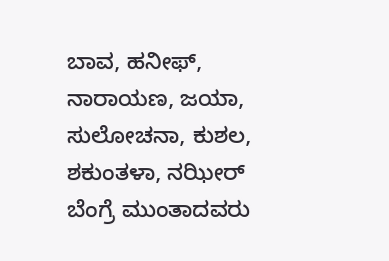ಬಾವ, ಹನೀಫ್, ನಾರಾಯಣ, ಜಯಾ, ಸುಲೋಚನಾ, ಕುಶಲ, ಶಕುಂತಳಾ, ನಝೀರ್ ಬೆಂಗ್ರೆ ಮುಂತಾದವರು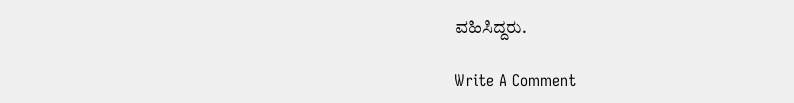ವಹಿಸಿದ್ದರು.

Write A Comment